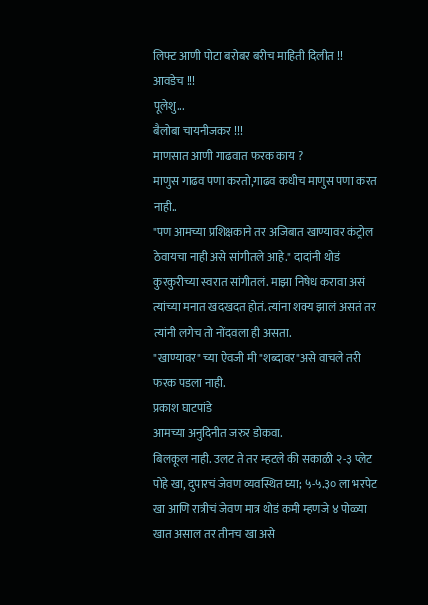लिफ्ट आणी पोटा बरोबर बरीच माहिती दिलीत !!
आवडेच !!!
पूलेशु...
बैलोबा चायनीजकर !!!
माणसात आणी गाढवात फरक काय ?
माणुस गाढव पणा करतो,गाढव कधीच माणुस पणा करत नाही..
"पण आमच्या प्रशिक्षकाने तर अजिबात खाण्यावर कंट्रोल ठेवायचा नाही असे सांगीतले आहे." दादांनी थोडं कुरकुरीच्या स्वरात सांगीतलं. माझा निषेध करावा असं त्यांच्या मनात खदखदत होतं. त्यांना शक्य झालं असतं तर त्यांनी लगेच तो नोंदवला ही असता.
"खाण्यावर" च्या ऐवजी मी "शब्दावर"असे वाचले तरी फरक पडला नाही.
प्रकाश घाटपांडे
आमच्या अनुदिनीत जरुर डोकवा.
बिलकूल नाही. उलट ते तर म्हटले की सकाळी २-३ प्लेट पोहे खा, दुपारचं जेवण व्यवस्थित घ्या; ५-५.३० ला भरपेट खा आणि रात्रीचं जेवण मात्र थोडं कमी म्हणजे ४ पोळ्या खात असाल तर तीनच खा असे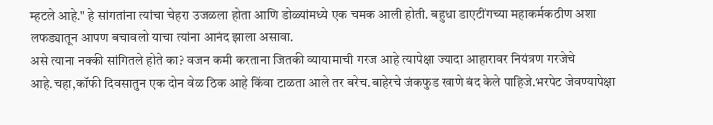म्हटले आहे." हे सांगतांना त्यांचा चेहरा उजळला होता आणि डोळ्यांमध्ये एक चमक आली होती. बहुधा डाएटींगच्या महाकर्मकठीण अशा लफड्यातून आपण बचावलो याचा त्यांना आनंद झाला असावा.
असे त्याना नक्की सांगितले होते का? वजन कमी करताना जितकी व्यायामाची गरज आहे त्यापेक्षा ज्यादा आहारावर नियंत्रण गरजेचे आहे.चहा,कॉफी दिवसातुन एक दोन वेळ ठिक आहे किंवा टाळता आले तर बरेच.बाहेरचे जंकफुड खाणे बंद केले पाहिजे.भरपेट जेवण्यापेक्षा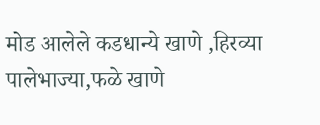मोड आलेले कडधान्ये खाणे ,हिरव्या पालेभाज्या,फळे खाणे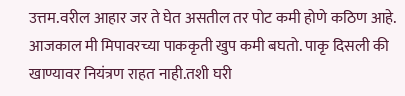उत्तम.वरील आहार जर ते घेत असतील तर पोट कमी होणे कठिण आहे.
आजकाल मी मिपावरच्या पाककृती खुप कमी बघतो. पाकृ दिसली की खाण्यावर नियंत्रण राहत नाही.तशी घरी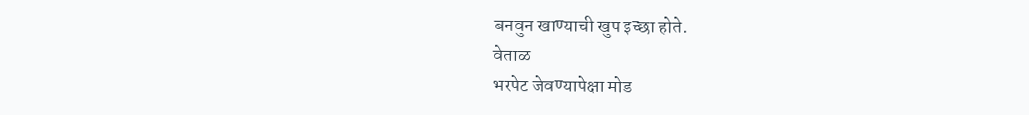बनवुन खाण्याची खुप इच्छा होते.
वेताळ
भरपेट जेवण्यापेक्षा मोड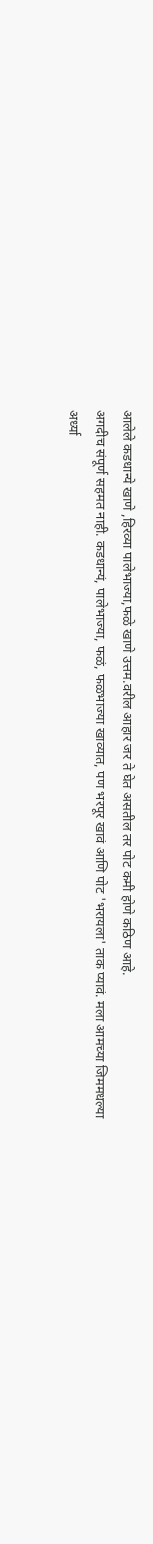आलेले कडधान्ये खाणे ,हिरव्या पालेभाज्या,फळे खाणे उत्तम.वरील आहार जर ते घेत असतील तर पोट कमी होणे कठिण आहे.
अगदीच संपूर्ण सहमत नाही. कडधान्यं, पालेभाज्या, फळं, फळभाज्या खाव्यात, पण भरपूर खावं आणि पोट 'भरायला' ताक प्यावं. मला आमच्या जिममधल्या अर्ध्या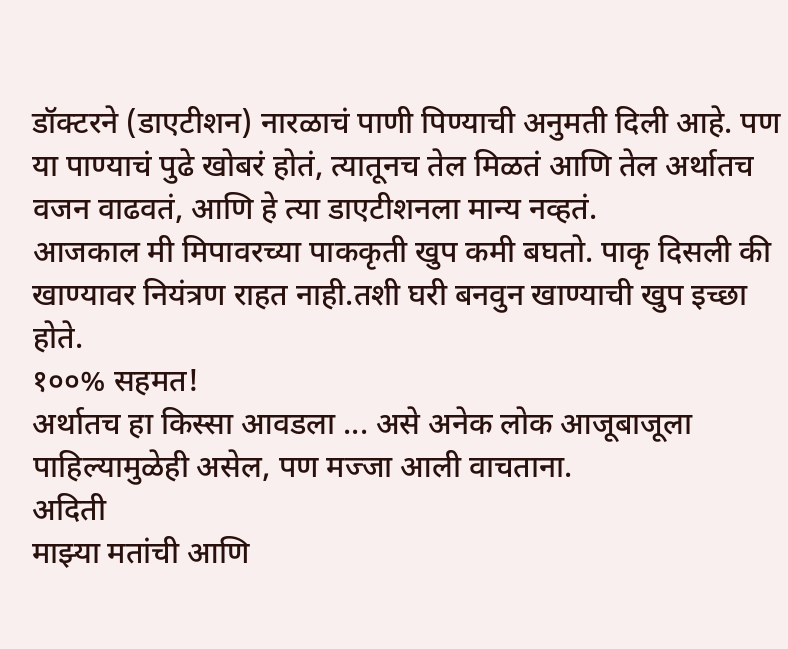डॉक्टरने (डाएटीशन) नारळाचं पाणी पिण्याची अनुमती दिली आहे. पण या पाण्याचं पुढे खोबरं होतं, त्यातूनच तेल मिळतं आणि तेल अर्थातच वजन वाढवतं, आणि हे त्या डाएटीशनला मान्य नव्हतं.
आजकाल मी मिपावरच्या पाककृती खुप कमी बघतो. पाकृ दिसली की खाण्यावर नियंत्रण राहत नाही.तशी घरी बनवुन खाण्याची खुप इच्छा होते.
१००% सहमत!
अर्थातच हा किस्सा आवडला ... असे अनेक लोक आजूबाजूला पाहिल्यामुळेही असेल, पण मज्जा आली वाचताना.
अदिती
माझ्या मतांची आणि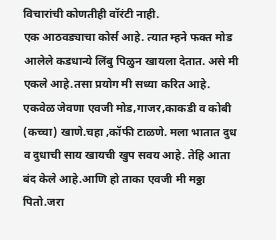विचारांची कोणतीही वॉरंटी नाही.
एक आठवड्याचा कोर्स आहे. त्यात म्हने फक्त मोड आलेले कडधान्ये लिंबु पिळुन खायला देतात. असे मी एकले आहे.तसा प्रयोग मी सध्या करित आहे. एकवेळ जेवणा एवजी मोड,गाजर,काकडी व कोबी (कच्चा) खाणे.चहा ,कॉफी टाळणे. मला भातात दुध व दुधाची साय खायची खुप सवय आहे. तेहि आता बंद केले आहे.आणि हो ताका एवजी मी मठ्ठा पितो.जरा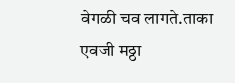वेगळी चव लागते.ताका एवजी मठ्ठा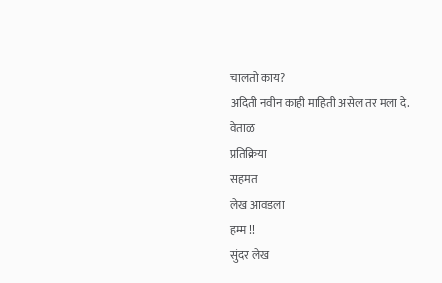चालतो काय?
अदिती नवीन काही माहिती असेल तर मला दे.
वेताळ
प्रतिक्रिया
सहमत
लेख आवडला
हम्म !!
सुंदर लेख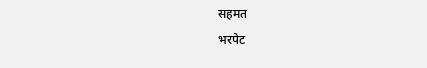सहमत
भरपेट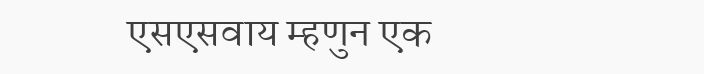एसएसवाय म्हणुन एक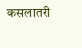कसलातरी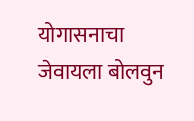योगासनाचा
जेवायला बोलवुन